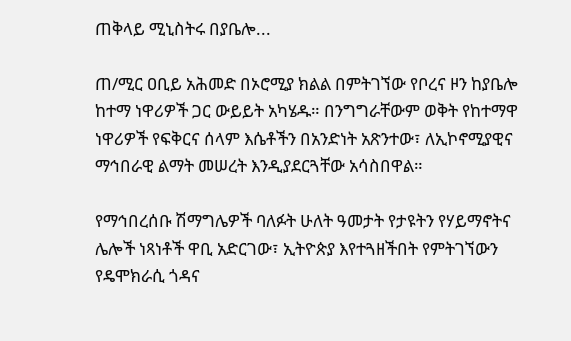ጠቅላይ ሚኒስትሩ በያቤሎ...

ጠ/ሚር ዐቢይ አሕመድ በኦሮሚያ ክልል በምትገኘው የቦረና ዞን ከያቤሎ ከተማ ነዋሪዎች ጋር ውይይት አካሄዱ። በንግግራቸውም ወቅት የከተማዋ ነዋሪዎች የፍቅርና ሰላም እሴቶችን በአንድነት አጽንተው፣ ለኢኮኖሚያዊና ማኅበራዊ ልማት መሠረት እንዲያደርጓቸው አሳስበዋል።

የማኅበረሰቡ ሽማግሌዎች ባለፉት ሁለት ዓመታት የታዩትን የሃይማኖትና ሌሎች ነጻነቶች ዋቢ አድርገው፣ ኢትዮጵያ እየተጓዘችበት የምትገኘውን የዴሞክራሲ ጎዳና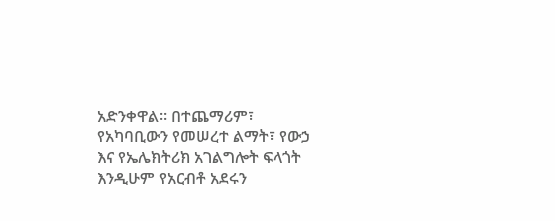አድንቀዋል። በተጨማሪም፣ የአካባቢውን የመሠረተ ልማት፣ የውኃ እና የኤሌክትሪክ አገልግሎት ፍላጎት እንዲሁም የአርብቶ አደሩን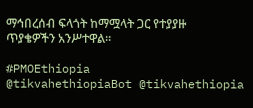ማኅበረሰብ ፍላጎት ከማሟላት ጋር የተያያዙ ጥያቄዎችን አንሥተዋል።

#PMOEthiopia
@tikvahethiopiaBot @tikvahethiopia